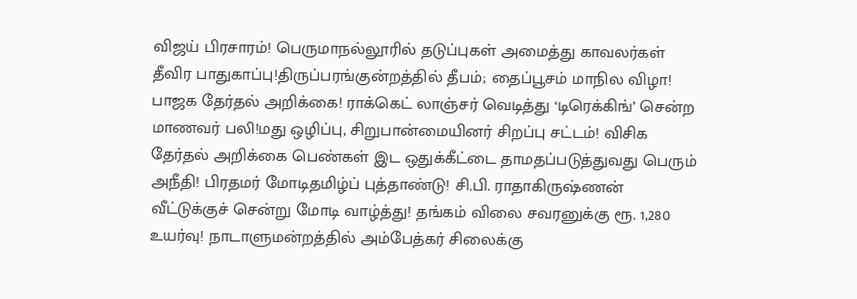விஜய் பிரசாரம்! பெருமாநல்லூரில் தடுப்புகள் அமைத்து காவலர்கள் தீவிர பாதுகாப்பு!திருப்பரங்குன்றத்தில் தீபம்; தைப்பூசம் மாநில விழா! பாஜக தேர்தல் அறிக்கை! ராக்கெட் லாஞ்சர் வெடித்து ‘டிரெக்கிங்’ சென்ற மாணவர் பலி!மது ஒழிப்பு, சிறுபான்மையினர் சிறப்பு சட்டம்! விசிக தேர்தல் அறிக்கை பெண்கள் இட ஒதுக்கீட்டை தாமதப்படுத்துவது பெரும் அநீதி! பிரதமர் மோடிதமிழ்ப் புத்தாண்டு! சி.பி. ராதாகிருஷ்ணன் வீட்டுக்குச் சென்று மோடி வாழ்த்து! தங்கம் விலை சவரனுக்கு ரூ. 1,280 உயர்வு! நாடாளுமன்றத்தில் அம்பேத்கர் சிலைக்கு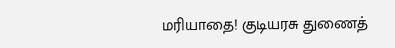மரியாதை! குடியரசு துணைத்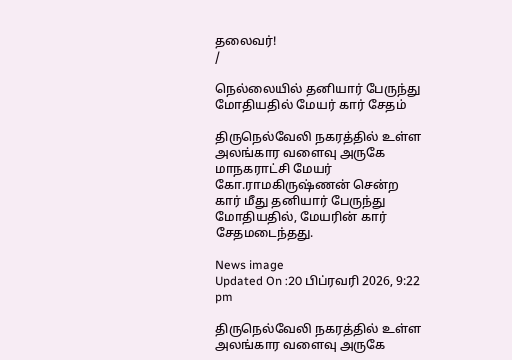தலைவர்!
/

நெல்லையில் தனியார் பேருந்து மோதியதில் மேயர் கார் சேதம்

திருநெல்வேலி நகரத்தில் உள்ள அலங்கார வளைவு அருகே மாநகராட்சி மேயர் கோ.ராமகிருஷ்ணன் சென்ற கார் மீது தனியார் பேருந்து மோதியதில், மேயரின் கார் சேதமடைந்தது.

News image
Updated On :20 பிப்ரவரி 2026, 9:22 pm

திருநெல்வேலி நகரத்தில் உள்ள அலங்கார வளைவு அருகே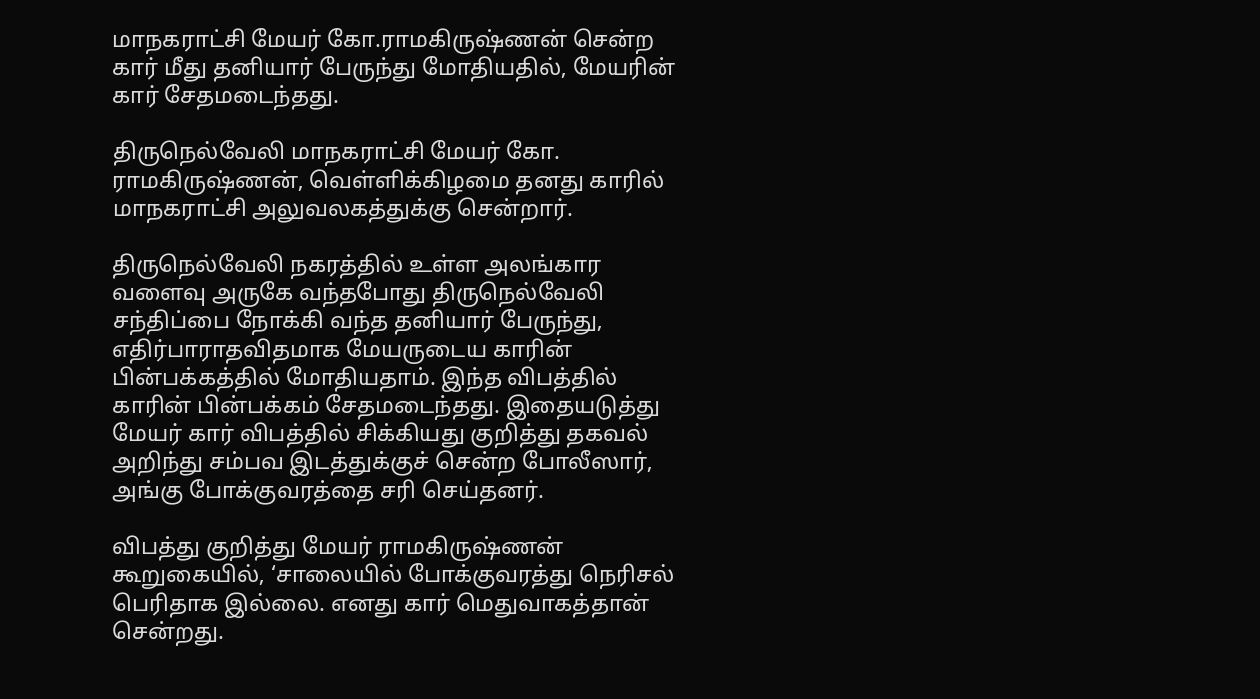மாநகராட்சி மேயர் கோ.ராமகிருஷ்ணன் சென்ற கார் மீது தனியார் பேருந்து மோதியதில், மேயரின் கார் சேதமடைந்தது.

திருநெல்வேலி மாநகராட்சி மேயர் கோ. ராமகிருஷ்ணன், வெள்ளிக்கிழமை தனது காரில் மாநகராட்சி அலுவலகத்துக்கு சென்றார்.

திருநெல்வேலி நகரத்தில் உள்ள அலங்கார வளைவு அருகே வந்தபோது திருநெல்வேலி சந்திப்பை நோக்கி வந்த தனியார் பேருந்து, எதிர்பாராதவிதமாக மேயருடைய காரின் பின்பக்கத்தில் மோதியதாம். இந்த விபத்தில் காரின் பின்பக்கம் சேதமடைந்தது. இதையடுத்து மேயர் கார் விபத்தில் சிக்கியது குறித்து தகவல் அறிந்து சம்பவ இடத்துக்குச் சென்ற போலீஸார், அங்கு போக்குவரத்தை சரி செய்தனர்.

விபத்து குறித்து மேயர் ராமகிருஷ்ணன் கூறுகையில், ‘சாலையில் போக்குவரத்து நெரிசல் பெரிதாக இல்லை. எனது கார் மெதுவாகத்தான் சென்றது.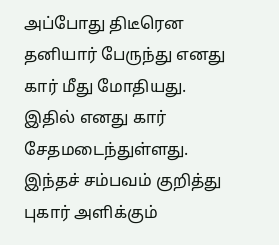அப்போது திடீரென தனியார் பேருந்து எனது கார் மீது மோதியது. இதில் எனது கார் சேதமடைந்துள்ளது. இந்தச் சம்பவம் குறித்து புகார் அளிக்கும்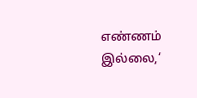எண்ணம் இல்லை,‘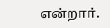என்றார்.